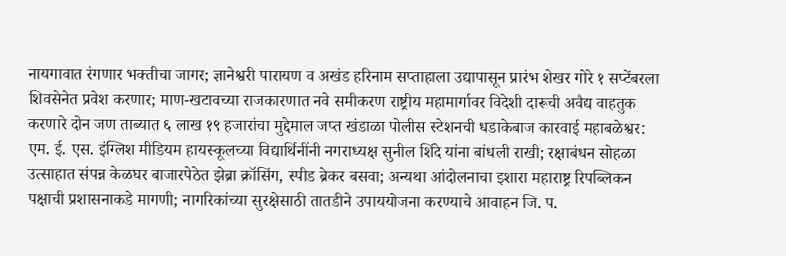नायगावात रंगणार भक्तीचा जागर; ज्ञानेश्वरी पारायण व अखंड हरिनाम सप्ताहाला उद्यापासून प्रारंभ शेखर गोरे १ सप्टेंबरला शिवसेनेत प्रवेश करणार; माण-खटावच्या राजकारणात नवे समीकरण राष्ट्रीय महामार्गावर विदेशी दारूची अवैद्य वाहतुक करणारे दोन जण ताब्यात ६ लाख १९ हजारांचा मुद्देमाल जप्त खंडाळा पोलीस स्टेशनची धडाकेबाज कारवाई महाबळेश्वर: एम. ई. एस. इंग्लिश मीडियम हायस्कूलच्या विद्यार्थिनींनी नगराध्यक्ष सुनील शिंदे यांना बांधली राखी; रक्षाबंधन सोहळा उत्साहात संपन्न केळघर बाजारपेठेत झेब्रा क्रॉसिंग, स्पीड ब्रेकर बसवा; अन्यथा आंदोलनाचा इशारा महाराष्ट्र रिपब्लिकन पक्षाची प्रशासनाकडे मागणी; नागरिकांच्या सुरक्षेसाठी तातडीने उपाययोजना करण्याचे आवाहन जि. प.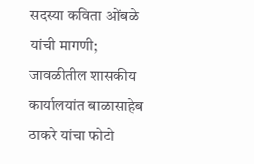सदस्या कविता ओंबळे यांची मागणी; जावळीतील शासकीय कार्यालयांत बाळासाहेब ठाकरे यांचा फोटो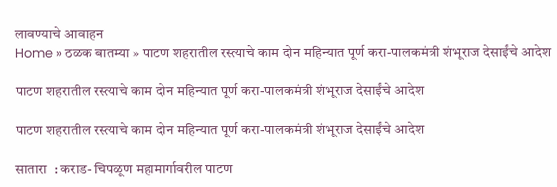लावण्याचे आवाहन
Home » ठळक बातम्या » पाटण शहरातील रस्त्याचे काम दोन महिन्यात पूर्ण करा-पालकमंत्री शंभूराज देसाईंचे आदेश

पाटण शहरातील रस्त्याचे काम दोन महिन्यात पूर्ण करा-पालकमंत्री शंभूराज देसाईंचे आदेश

पाटण शहरातील रस्त्याचे काम दोन महिन्यात पूर्ण करा-पालकमंत्री शंभूराज देसाईंचे आदेश

सातारा  : कराड- चिपळूण महामार्गावरील पाटण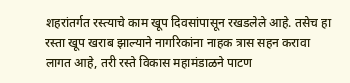शहरांतर्गत रस्त्याचे काम खूप दिवसांपासून रखडलेले आहे. तसेच हा रस्ता खूप खराब झाल्याने नागरिकांना नाहक त्रास सहन करावा लागत आहे, तरी रस्ते विकास महामंडाळने पाटण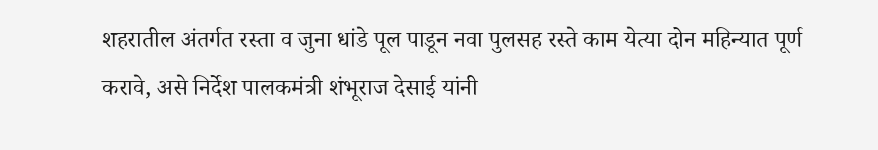शहरातील अंतर्गत रस्ता व जुना धांडे पूल पाडून नवा पुलसह रस्ते काम येत्या दोन महिन्यात पूर्ण करावे, असे निर्देश पालकमंत्री शंभूराज देसाई यांनी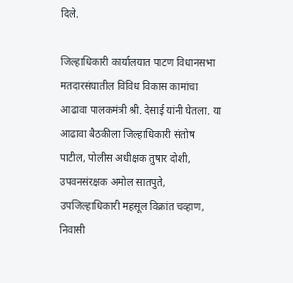दिले.

जिल्हाधिकारी कार्यालयात पाटण विधानसभा मतदारसंघातील विविध विकास कामांचा आढावा पालकमंत्री श्री. देसाई यांनी घेतला. या आढावा बैठकीला जिल्हाधिकारी संतोष पाटील, पोलीस अधीक्षक तुषार दोशी, उपवनसंरक्षक अमोल सातपुते, उपजिल्हाधिकारी महसूल विक्रांत चव्हाण, निवासी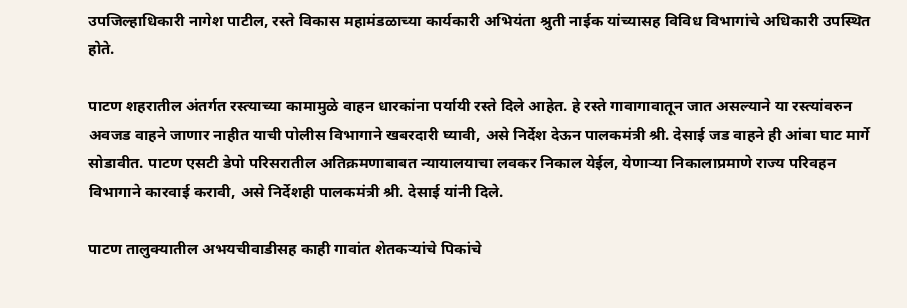उपजिल्हाधिकारी नागेश पाटील, रस्ते विकास महामंडळाच्या कार्यकारी अभियंता श्रुती नाईक यांच्यासह विविध विभागांचे अधिकारी उपस्थित होते.

पाटण शहरातील अंतर्गत रस्त्याच्या कामामुळे वाहन धारकांना पर्यायी रस्ते दिले आहेत. हे रस्ते गावागावातून जात असल्याने या रस्त्यांवरुन अवजड वाहने जाणार नाहीत याची पोलीस विभागाने खबरदारी घ्यावी, असे निर्देश देऊन पालकमंत्री श्री. देसाई जड वाहने ही आंबा घाट मार्गे सोडावीत. पाटण एसटी डेपो परिसरातील अतिक्रमणाबाबत न्यायालयाचा लवकर निकाल येईल, येणाऱ्या निकालाप्रमाणे राज्य परिवहन विभागाने कारवाई करावी, असे निर्देशही पालकमंत्री श्री. देसाई यांनी दिले.

पाटण तालुक्यातील अभयचीवाडीसह काही गावांत शेतकऱ्यांचे पिकांचे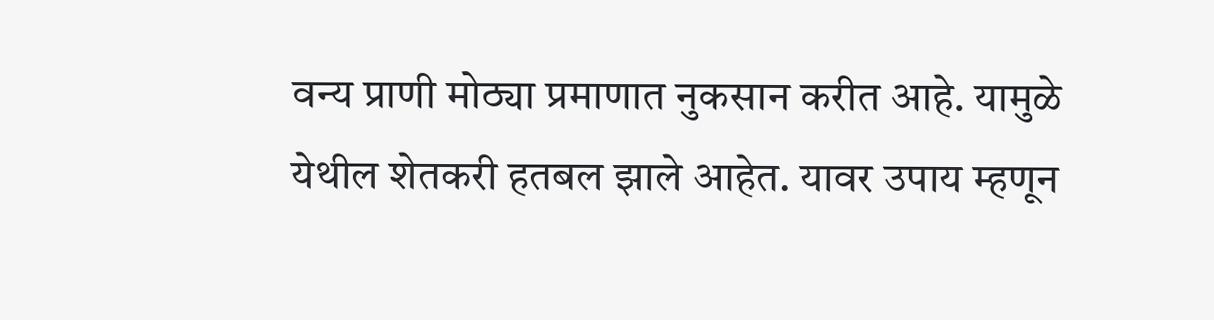वन्य प्राणी मोठ्या प्रमाणात नुकसान करीत आहे. यामुळे येथील शेतकरी हतबल झाले आहेत. यावर उपाय म्हणून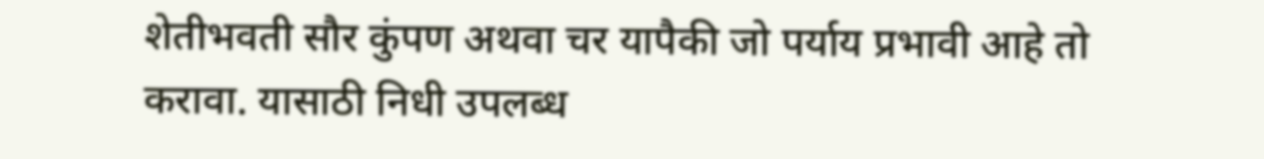शेतीभवती सौर कुंपण अथवा चर यापैकी जो पर्याय प्रभावी आहे तो करावा. यासाठी निधी उपलब्ध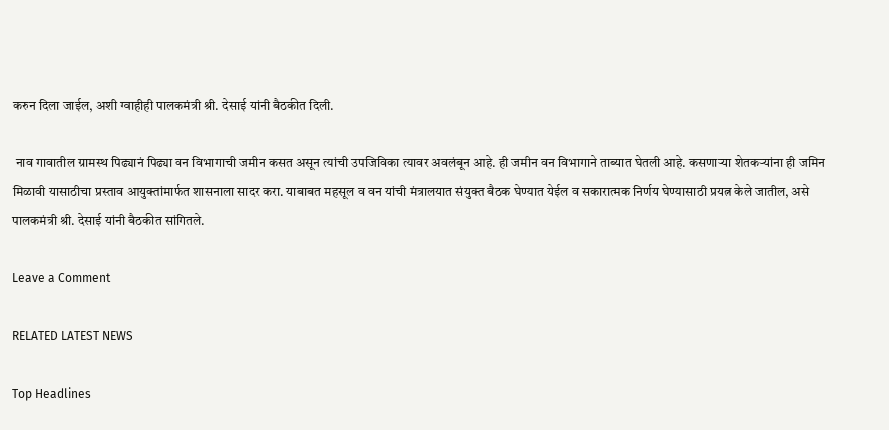करुन दिला जाईल, अशी ग्वाहीही पालकमंत्री श्री. देसाई यांनी बैठकीत दिली.

 नाव गावातील ग्रामस्थ पिढ्यानं पिढ्या वन विभागाची जमीन कसत असून त्यांची उपजिविका त्यावर अवलंबून आहे. ही जमीन वन विभागाने ताब्यात घेतली आहे. कसणाऱ्या शेतकऱ्यांना ही जमिन मिळावी यासाठीचा प्रस्ताव आयुक्तांमार्फत शासनाला सादर करा. याबाबत महसूल व वन यांची मंत्रालयात संयुक्त बैठक घेण्यात येईल व सकारात्मक निर्णय घेण्यासाठी प्रयत्न केले जातील, असे पालकमंत्री श्री. देसाई यांनी बैठकीत सांगितले.

Leave a Comment

RELATED LATEST NEWS

Top Headlines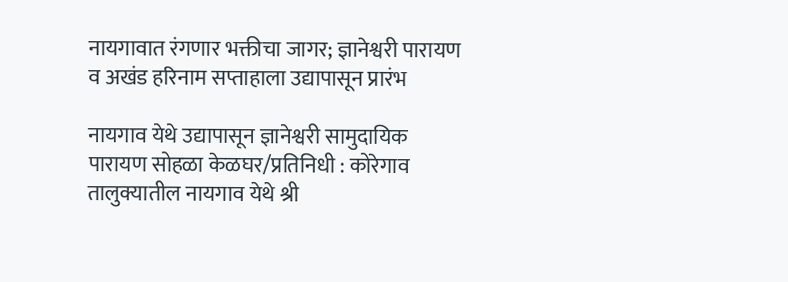नायगावात रंगणार भक्तीचा जागर; ज्ञानेश्वरी पारायण व अखंड हरिनाम सप्ताहाला उद्यापासून प्रारंभ

नायगाव येथे उद्यापासून ज्ञानेश्वरी सामुदायिक पारायण सोहळा केळघर/प्रतिनिधी : कोरेगाव तालुक्यातील नायगाव येथे श्री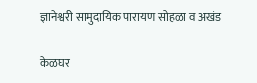ज्ञानेश्वरी सामुदायिक पारायण सोहळा व अखंड

केळघर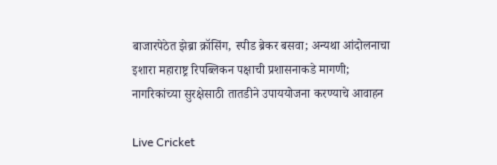बाजारपेठेत झेब्रा क्रॉसिंग, स्पीड ब्रेकर बसवा; अन्यथा आंदोलनाचा इशारा महाराष्ट्र रिपब्लिकन पक्षाची प्रशासनाकडे मागणी; नागरिकांच्या सुरक्षेसाठी तातडीने उपाययोजना करण्याचे आवाहन

Live Cricket